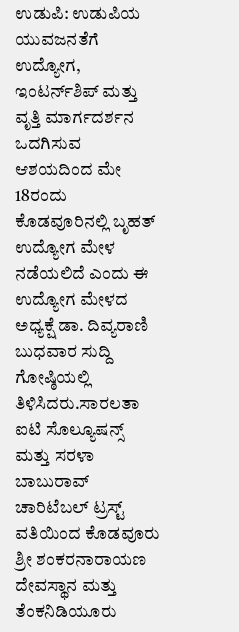ಉಡುಪಿ: ಉಡುಪಿಯ ಯುವಜನತೆಗೆ ಉದ್ಯೋಗ, ಇಂಟರ್ನ್‌ಶಿಪ್ ಮತ್ತು ವೃತ್ತಿ ಮಾರ್ಗದರ್ಶನ ಒದಗಿಸುವ ಆಶಯದಿಂದ ಮೇ 18ರಂದು ಕೊಡವೂರಿನಲ್ಲಿ ಬೃಹತ್ ಉದ್ಯೋಗ ಮೇಳ ನಡೆಯಲಿದೆ ಎಂದು ಈ ಉದ್ಯೋಗ ಮೇಳದ ಅಧ್ಯಕ್ಷೆ ಡಾ. ದಿವ್ಯರಾಣಿ‌ ಬುಧವಾರ ಸುದ್ದಿ ಗೋಷ್ಠಿಯಲ್ಲಿ ತಿಳಿಸಿದರು.ಸಾರಲತಾ ಐಟಿ ಸೊಲ್ಯೂಷನ್ಸ್ ಮತ್ತು ಸರಳಾ ಬಾಬುರಾವ್‌ ಚಾರಿಟೆಬಲ್ ಟ್ರಸ್ಟ್ ವತಿಯಿಂದ ಕೊಡವೂರು ಶ್ರೀ ಶಂಕರನಾರಾಯಣ ದೇವಸ್ಥಾನ ಮತ್ತು ತೆಂಕನಿಡಿಯೂರು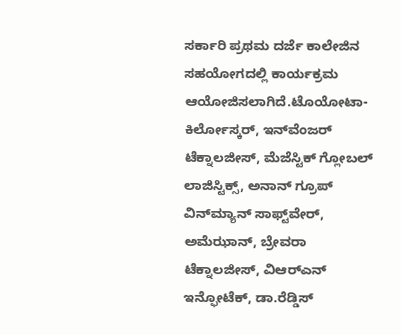ಸರ್ಕಾರಿ ಪ್ರಥಮ ದರ್ಜೆ ಕಾಲೇಜಿನ ಸಹಯೋಗದಲ್ಲಿ ಕಾರ್ಯಕ್ರಮ ಆಯೋಜಿಸಲಾಗಿದೆ.ಟೊಯೋಟಾ-ಕಿರ್ಲೋಸ್ಕರ್, ಇನ್‌ವೆಂಜ‌ರ್ ಟೆಕ್ನಾಲಜೀಸ್, ಮೆಜೆಸ್ಟಿಕ್ ಗ್ಲೋಬಲ್ ಲಾಜಿಸ್ಟಿಕ್ಸ್, ಅನಾನ್ ಗ್ರೂಪ್ ವಿನ್‌ಮ್ಯಾನ್ ಸಾಫ್ಟ್‌ವೇರ್, ಅಮೆಝಾನ್, ಬ್ರೇವರಾ ಟೆಕ್ನಾಲಜೀಸ್, ವಿಆರ್‌ಎನ್ ಇನ್ಫೋಟೆಕ್, ಡಾ.ರೆಡ್ಡಿಸ್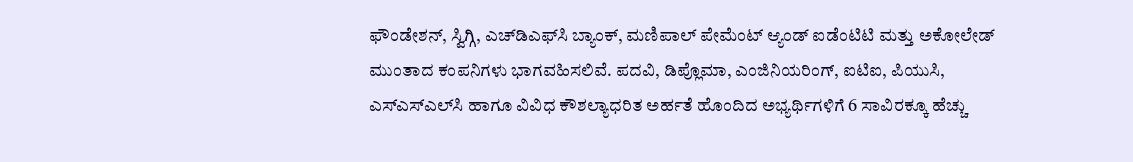ಫೌಂಡೇಶನ್, ಸ್ವಿಗ್ಗಿ, ಎಚ್‌ಡಿಎಫ್‌ಸಿ ಬ್ಯಾಂಕ್, ಮಣಿಪಾಲ್‌ ಪೇಮೆಂಟ್ ಆ್ಯಂಡ್ ಐಡೆಂಟಿಟಿ ಮತ್ತು ಅಕೋಲೇಡ್ ಮುಂತಾದ ಕಂಪನಿಗಳು ಭಾಗವಹಿಸಲಿವೆ. ಪದವಿ, ಡಿಪ್ಲೊಮಾ, ಎಂಜಿನಿಯರಿಂಗ್, ಐಟಿಐ, ಪಿಯುಸಿ, ಎಸ್‌ಎಸ್‌ಎಲ್‌ಸಿ ಹಾಗೂ ವಿವಿಧ ಕೌಶಲ್ಯಾಧರಿತ ಅರ್ಹತೆ ಹೊಂದಿದ ಅಭ್ಯರ್ಥಿಗಳಿಗೆ 6 ಸಾವಿರಕ್ಕೂ ಹೆಚ್ಚು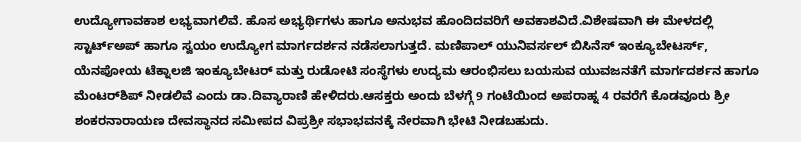ಉದ್ಯೋಗಾವಕಾಶ ಲಭ್ಯವಾಗಲಿವೆ. ಹೊಸ ಅಭ್ಯರ್ಥಿಗಳು ಹಾಗೂ ಅನುಭವ ಹೊಂದಿದವರಿಗೆ ಅವಕಾಶವಿದೆ.ವಿಶೇಷವಾಗಿ ಈ ಮೇಳದಲ್ಲಿ ಸ್ಟಾರ್ಟ್ಅಪ್ ಹಾಗೂ ಸ್ವಯಂ ಉದ್ಯೋಗ ಮಾರ್ಗದರ್ಶನ ನಡೆಸಲಾಗುತ್ತದೆ. ಮಣಿಪಾಲ್ ಯುನಿವರ್ಸಲ್ ಬಿಸಿನೆಸ್ ಇಂಕ್ಯೂಬೇಟರ್ಸ್, ಯೆನಪೋಯ ಟೆಕ್ನಾಲಜಿ ಇಂಕ್ಯೂಬೇಟರ್ ಮತ್ತು ರುಡೋಟಿ ಸಂಸ್ಥೆಗಳು ಉದ್ಯಮ ಆರಂಭಿಸಲು ಬಯಸುವ ಯುವಜನತೆಗೆ ಮಾರ್ಗದರ್ಶನ ಹಾಗೂ ಮೆಂಟರ್‌ಶಿಪ್ ನೀಡಲಿವೆ ಎಂದು ಡಾ.ದಿವ್ಯಾರಾಣಿ ಹೇಳಿದರು.ಆಸಕ್ತರು ಅಂದು ಬೆಳಗ್ಗೆ 9 ಗಂಟೆಯಿಂದ ಅಪರಾಹ್ನ 4 ರವರೆಗೆ ಕೊಡವೂರು ಶ್ರೀ ಶಂಕರನಾರಾಯಣ ದೇವಸ್ಥಾನದ ಸಮೀಪದ ವಿಪ್ರಶ್ರೀ ಸಭಾಭವನಕ್ಕೆ ನೇರವಾಗಿ ಭೇಟಿ ನೀಡಬಹುದು.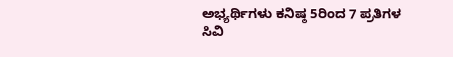ಅಭ್ಯರ್ಥಿಗಳು ಕನಿಷ್ಠ 5ರಿಂದ 7 ಪ್ರತಿಗಳ ಸಿವಿ‌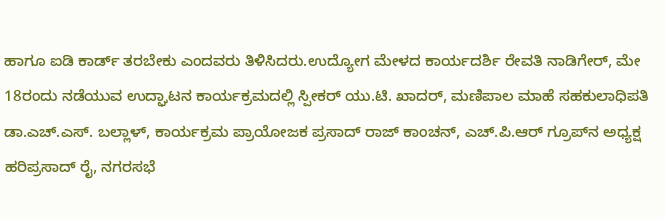ಹಾಗೂ ಐಡಿ ಕಾರ್ಡ್ ತರಬೇಕು ಎಂದವರು ತಿಳಿಸಿದರು.ಉದ್ಯೋಗ ಮೇಳದ ಕಾರ್ಯದರ್ಶಿ ರೇವತಿ ನಾಡಿಗೇರ್, ಮೇ 18ರಂದು ನಡೆಯುವ ಉದ್ಘಾಟನ ಕಾರ್ಯಕ್ರಮದಲ್ಲಿ ಸ್ಪೀಕರ್ ಯು.ಟಿ. ಖಾದರ್, ಮಣಿಪಾಲ ಮಾಹೆ ಸಹಕುಲಾಧಿಪತಿ ಡಾ.ಎಚ್.ಎಸ್. ಬಲ್ಲಾಳ್‌, ಕಾರ್ಯಕ್ರಮ ಪ್ರಾಯೋಜಕ ಪ್ರಸಾದ್ ರಾಜ್ ಕಾಂಚನ್, ಎಚ್.ಪಿ.ಆರ್ ಗ್ರೂಪ್‌ನ ಅಧ್ಯಕ್ಷ ಹರಿಪ್ರಸಾದ್ ರೈ, ನಗರಸಭೆ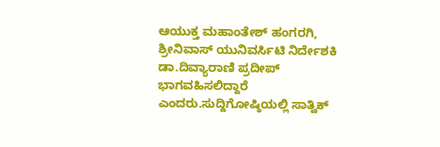ಆಯುಕ್ತ ಮಹಾಂತೇಶ್ ಹಂಗರಗಿ, ಶ್ರೀನಿವಾಸ್ ಯುನಿವರ್ಸಿಟಿ ನಿರ್ದೇಶಕಿ ಡಾ.ದಿವ್ಯಾರಾಣಿ ಪ್ರದೀಪ್ ಭಾಗವಹಿಸಲಿದ್ದಾರೆ ಎಂದರು.ಸುದ್ದಿಗೋಷ್ಠಿಯಲ್ಲಿ ಸಾತ್ವಿಕ್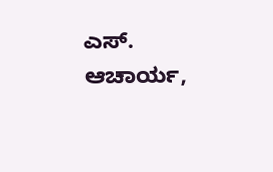ಎಸ್. ಆಚಾರ್ಯ,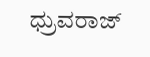ಧ್ರುವರಾಜ್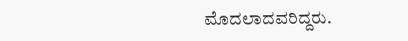ಮೊದಲಾದವರಿದ್ದರು.